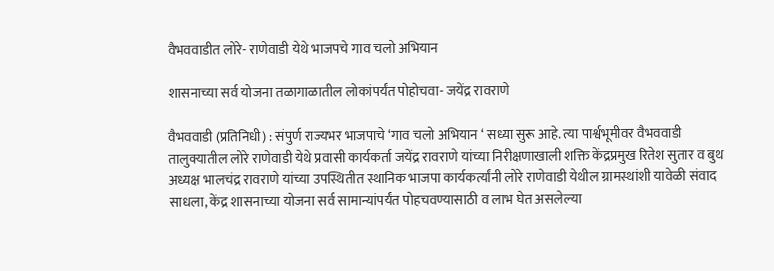वैभववाडीत लोरे- राणेवाडी येथे भाजपचे गाव चलो अभियान

शासनाच्या सर्व योजना तळागाळातील लोकांपर्यंत पोहोचवा- जयेंद्र रावराणे

वैभववाडी (प्रतिनिधी) : संपुर्ण राज्यभर भाजपाचे ‘गाव चलो अभियान ‘ सध्या सुरू आहे. त्या पार्श्वभूमीवर वैभववाडी तालुक्यातील लोरे राणेवाडी येथे प्रवासी कार्यकर्ता जयेंद्र रावराणे यांच्या निरीक्षणाखाली शक्ति केंद्रप्रमुख रितेश सुतार व बुथ अध्यक्ष भालचंद्र रावराणे यांच्या उपस्थितीत स्थानिक भाजपा कार्यकर्त्यांनी लोरे राणेवाडी येथील ग्रामस्थांशी यावेळी संवाद साधला, केंद्र शासनाच्या योजना सर्व सामान्यांपर्यंत पोहचवण्यासाठी व लाभ घेत असलेल्या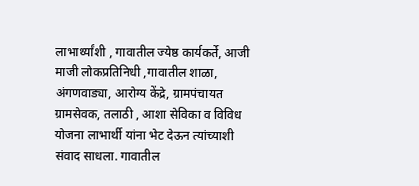लाभार्थ्यांशी , गावातील ज्येष्ठ कार्यकर्ते, आजी माजी लोकप्रतिनिधी ,गावातील शाळा, अंगणवाड्या, आरोग्य केंद्रे, ग्रामपंचायत ग्रामसेवक, तलाठी , आशा सेविका व विविध योजना लाभार्थी यांना भेट देऊन त्यांच्याशी संवाद साधला. गावातील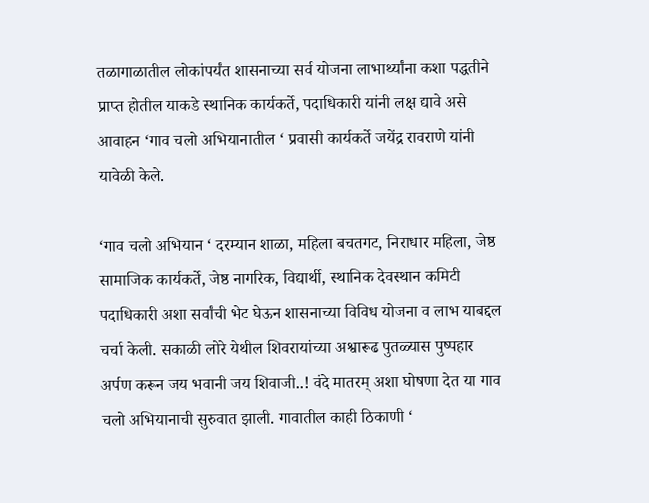तळागाळातील लोकांपर्यंत शासनाच्या सर्व योजना लाभार्थ्यांना कशा पद्धतीने प्राप्त होतील याकडे स्थानिक कार्यकर्ते, पदाधिकारी यांनी लक्ष द्यावे असे आवाहन ‘गाव चलो अभियानातील ‘ प्रवासी कार्यकर्ते जयेंद्र रावराणे यांनी यावेळी केले.

‘गाव चलो अभियान ‘ दरम्यान शाळा, महिला बचतगट, निराधार महिला, जेष्ठ सामाजिक कार्यकर्ते, जेष्ठ नागरिक, विद्यार्थी, स्थानिक देवस्थान कमिटी पदाधिकारी अशा सर्वांची भेट घेऊन शासनाच्या विविध योजना व लाभ याबद्दल चर्चा केली. सकाळी लोरे येथील शिवरायांच्या अश्वारूढ पुतळ्यास पुष्पहार अर्पण करून जय भवानी जय शिवाजी..! वंदे मातरम् अशा घोषणा देत या गाव चलो अभियानाची सुरुवात झाली. गावातील काही ठिकाणी ‘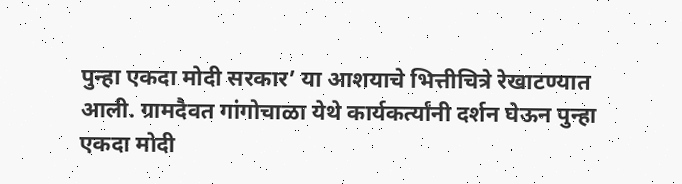पुन्हा एकदा मोदी सरकार’ या आशयाचे भित्तीचित्रे रेखाटण्यात आली. ग्रामदैवत गांगोचाळा येथे कार्यकर्त्यांनी दर्शन घेऊन पुन्हा एकदा मोदी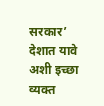सरकार’ देशात यावे अशी इच्छा व्यक्त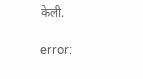केली.

error: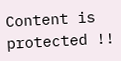Content is protected !!